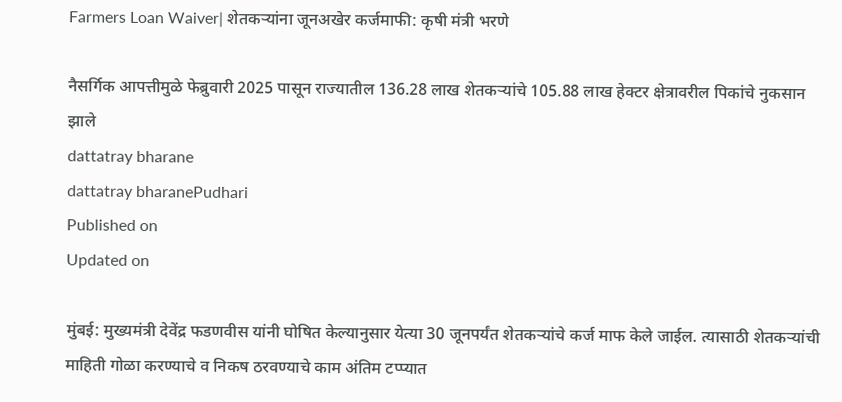Farmers Loan Waiver| शेतकऱ्यांना जूनअखेर कर्जमाफी: कृषी मंत्री भरणे

नैसर्गिक आपत्तीमुळे फेब्रुवारी 2025 पासून राज्यातील 136.28 लाख शेतकऱ्यांचे 105.88 लाख हेक्टर क्षेत्रावरील पिकांचे नुकसान झाले
dattatray bharane
dattatray bharanePudhari
Published on
Updated on

मुंबई: मुख्यमंत्री देवेंद्र फडणवीस यांनी घोषित केल्यानुसार येत्या 30 जूनपर्यंत शेतकऱ्यांचे कर्ज माफ केले जाईल. त्यासाठी शेतकऱ्यांची माहिती गोळा करण्याचे व निकष ठरवण्याचे काम अंतिम टप्प्यात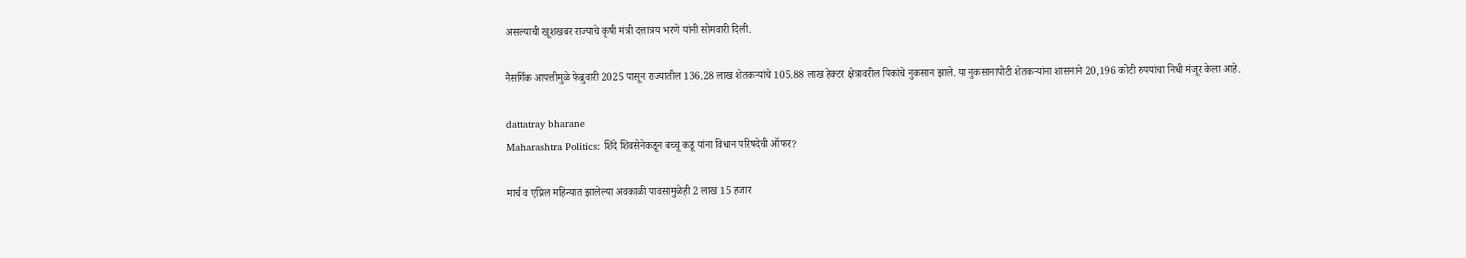असल्याची खूशखबर राज्याचे कृषी मंत्री दत्तात्रय भरणे यांनी सोमवारी दिली.

नैसर्गिक आपत्तीमुळे फेब्रुवारी 2025 पासून राज्यातील 136.28 लाख शेतकऱ्यांचे 105.88 लाख हेक्टर क्षेत्रावरील पिकांचे नुकसान झाले. या नुकसानापोटी शेतकऱ्यांना शासनाने 20,196 कोटी रुपयांचा निधी मंजूर केला आहे.

dattatray bharane
Maharashtra Politics: शिंदे शिवसेनेकडून बच्चू कडू यांना विधान परिषदेची ऑफर?

मार्च व एप्रिल महिन्यात झालेल्या अवकाळी पावसामुळेही 2 लाख 15 हजार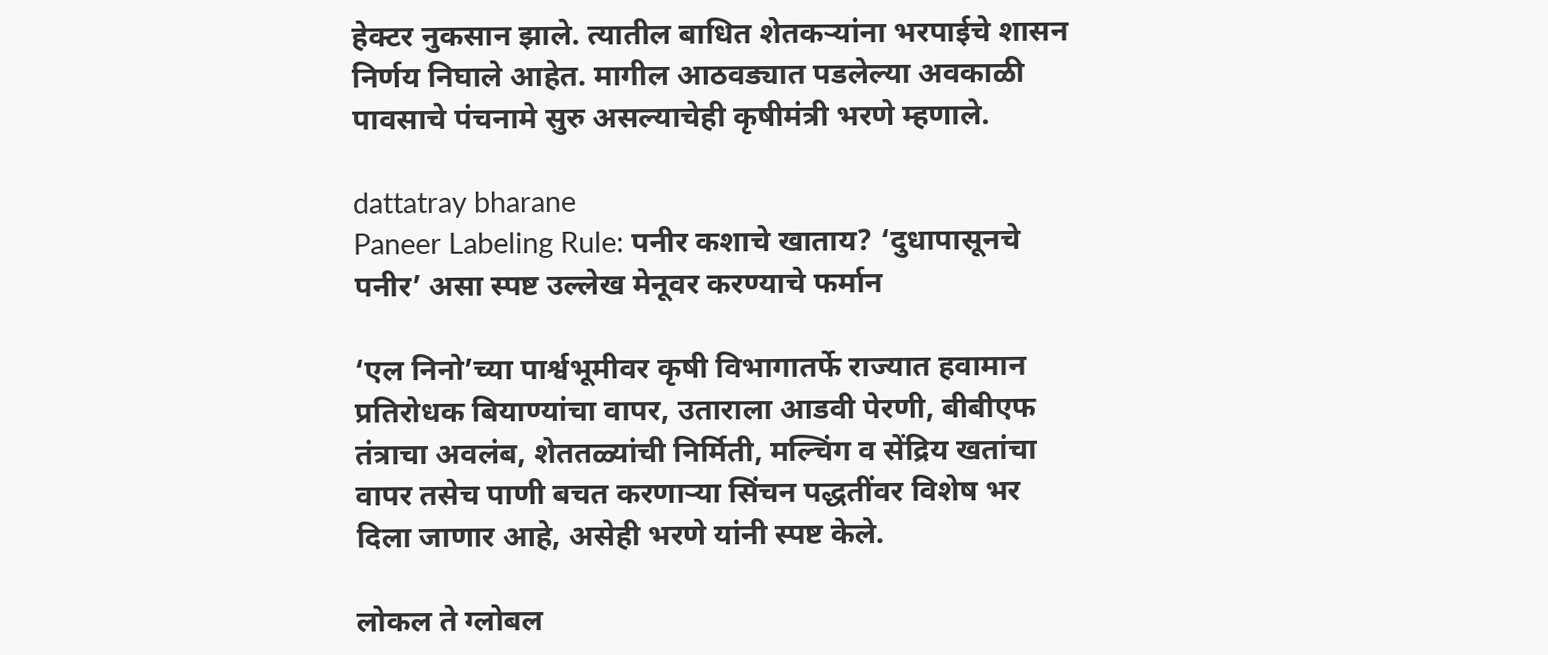हेक्टर नुकसान झाले. त्यातील बाधित शेतकऱ्यांना भरपाईचे शासन निर्णय निघाले आहेत. मागील आठवड्यात पडलेल्या अवकाळी पावसाचे पंचनामे सुरु असल्याचेही कृषीमंत्री भरणे म्हणाले.

dattatray bharane
Paneer Labeling Rule: पनीर कशाचे खाताय? ‘दुधापासूनचे पनीर‌’ असा स्पष्ट उल्लेख मेनूवर करण्याचे फर्मान

‘एल निनो‌’च्या पार्श्वभूमीवर कृषी विभागातर्फे राज्यात हवामान प्रतिरोधक बियाण्यांचा वापर, उताराला आडवी पेरणी, बीबीएफ तंत्राचा अवलंब, शेततळ्यांची निर्मिती, मल्चिंग व सेंद्रिय खतांचा वापर तसेच पाणी बचत करणाऱ्या सिंचन पद्धतींवर विशेष भर दिला जाणार आहे, असेही भरणे यांनी स्पष्ट केले.

लोकल ते ग्लोबल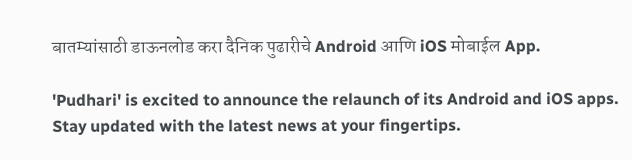बातम्यांसाठी डाऊनलोड करा दैनिक पुढारीचे Android आणि iOS मोबाईल App.

'Pudhari' is excited to announce the relaunch of its Android and iOS apps. Stay updated with the latest news at your fingertips.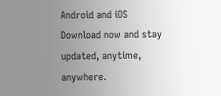Android and iOS Download now and stay updated, anytime, anywhere.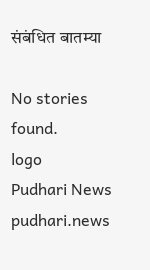संबंधित बातम्या

No stories found.
logo
Pudhari News
pudhari.news